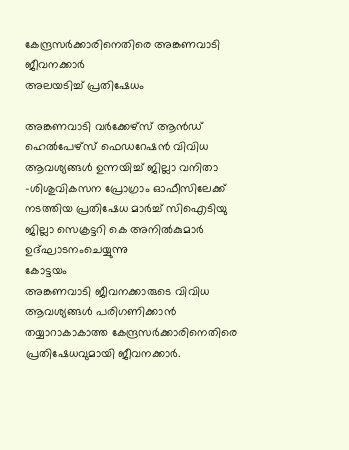കേന്ദ്രസർക്കാരിനെതിരെ അങ്കണവാടി ജീവനക്കാർ
അലയടിച്ച് പ്രതിഷേധം

അങ്കണവാടി വർക്കേഴ്സ് ആൻഡ് ഹെൽപേഴ്സ് ഫെഡറേഷൻ വിവിധ ആവശ്യങ്ങൾ ഉന്നയിച്ച് ജില്ലാ വനിതാ -ശിശുവികസന പ്രോഗ്രാം ഓഫീസിലേക്ക് നടത്തിയ പ്രതിഷേധ മാർച്ച് സിഐടിയു ജില്ലാ സെക്രട്ടറി കെ അനിൽകുമാർ ഉദ്ഘാടനംചെയ്യുന്നു
കോട്ടയം
അങ്കണവാടി ജീവനക്കാരുടെ വിവിധ ആവശ്യങ്ങൾ പരിഗണിക്കാൻ തയ്യാറാകാകാത്ത കേന്ദ്രസർക്കാരിനെതിരെ പ്രതിഷേധവുമായി ജീവനക്കാർ.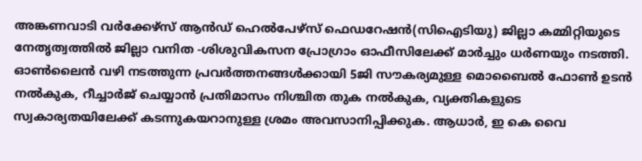അങ്കണവാടി വർക്കേഴ്സ് ആൻഡ് ഹെൽപേഴ്സ് ഫെഡറേഷൻ(സിഐടിയു) ജില്ലാ കമ്മിറ്റിയുടെ നേതൃത്വത്തിൽ ജില്ലാ വനിത -ശിശുവികസന പ്രോഗ്രാം ഓഫീസിലേക്ക് മാർച്ചും ധർണയും നടത്തി. ഓൺലൈൻ വഴി നടത്തുന്ന പ്രവർത്തനങ്ങൾക്കായി 5ജി സൗകര്യമുള്ള മൊബൈൽ ഫോൺ ഉടൻ നൽകുക, റീച്ചാർജ് ചെയ്യാൻ പ്രതിമാസം നിശ്ചിത തുക നൽകുക, വ്യക്തികളുടെ സ്വകാര്യതയിലേക്ക് കടന്നുകയറാനുള്ള ശ്രമം അവസാനിപ്പിക്കുക. ആധാർ, ഇ കെ വൈ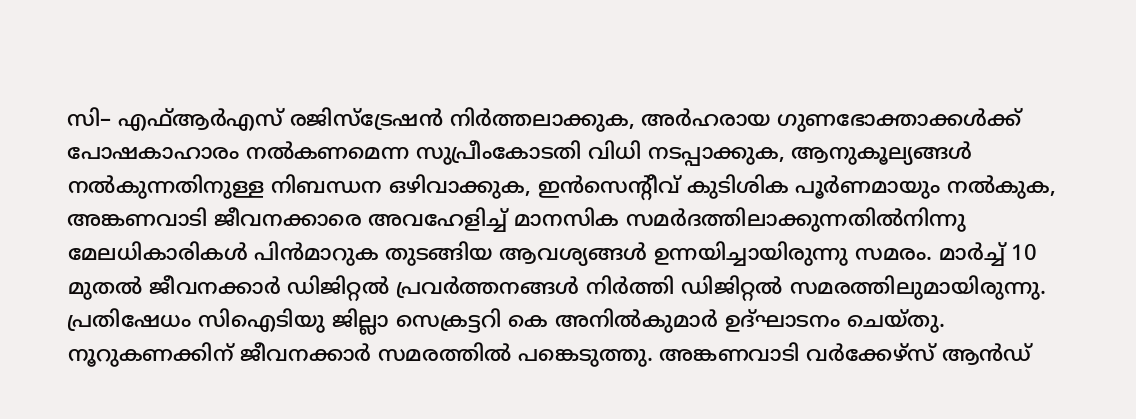സി– എഫ്ആർഎസ് രജിസ്ട്രേഷൻ നിർത്തലാക്കുക, അർഹരായ ഗുണഭോക്താക്കൾക്ക് പോഷകാഹാരം നൽകണമെന്ന സുപ്രീംകോടതി വിധി നടപ്പാക്കുക, ആനുകൂല്യങ്ങൾ നൽകുന്നതിനുള്ള നിബന്ധന ഒഴിവാക്കുക, ഇൻസെന്റീവ് കുടിശിക പൂർണമായും നൽകുക, അങ്കണവാടി ജീവനക്കാരെ അവഹേളിച്ച് മാനസിക സമർദത്തിലാക്കുന്നതിൽനിന്നു മേലധികാരികൾ പിൻമാറുക തുടങ്ങിയ ആവശ്യങ്ങൾ ഉന്നയിച്ചായിരുന്നു സമരം. മാർച്ച് 10 മുതൽ ജീവനക്കാർ ഡിജിറ്റൽ പ്രവർത്തനങ്ങൾ നിർത്തി ഡിജിറ്റൽ സമരത്തിലുമായിരുന്നു. പ്രതിഷേധം സിഐടിയു ജില്ലാ സെക്രട്ടറി കെ അനിൽകുമാർ ഉദ്ഘാടനം ചെയ്തു. നൂറുകണക്കിന് ജീവനക്കാർ സമരത്തിൽ പങ്കെടുത്തു. അങ്കണവാടി വർക്കേഴ്സ് ആൻഡ്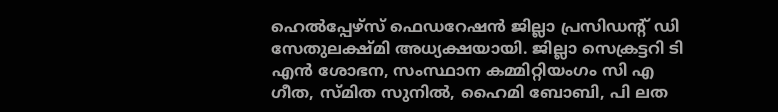ഹെൽപ്പേഴ്സ് ഫെഡറേഷൻ ജില്ലാ പ്രസിഡന്റ് ഡി സേതുലക്ഷ്മി അധ്യക്ഷയായി. ജില്ലാ സെക്രട്ടറി ടി എൻ ശോഭന, സംസ്ഥാന കമ്മിറ്റിയംഗം സി എ ഗീത, സ്മിത സുനിൽ, ഹൈമി ബോബി, പി ലത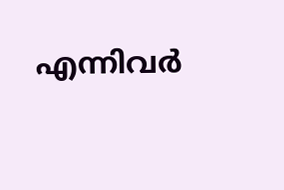എന്നിവർ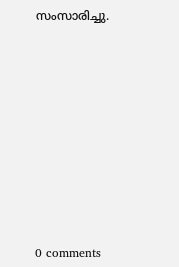സംസാരിച്ചു.











0 comments